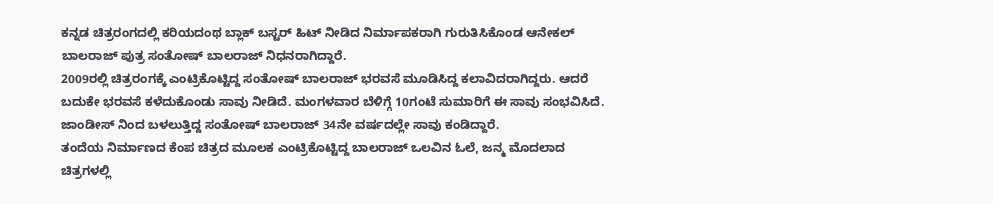ಕನ್ನಡ ಚಿತ್ರರಂಗದಲ್ಲಿ ಕರಿಯದಂಥ ಬ್ಲಾಕ್ ಬಸ್ಟರ್ ಹಿಟ್ ನೀಡಿದ ನಿರ್ಮಾಪಕರಾಗಿ ಗುರುತಿಸಿಕೊಂಡ ಆನೇಕಲ್ ಬಾಲರಾಜ್ ಪುತ್ರ ಸಂತೋಷ್ ಬಾಲರಾಜ್ ನಿಧನರಾಗಿದ್ದಾರೆ.
2009ರಲ್ಲಿ ಚಿತ್ರರಂಗಕ್ಕೆ ಎಂಟ್ರಿಕೊಟ್ಟಿದ್ದ ಸಂತೋಷ್ ಬಾಲರಾಜ್ ಭರವಸೆ ಮೂಡಿಸಿದ್ದ ಕಲಾವಿದರಾಗಿದ್ದರು. ಆದರೆ ಬದುಕೇ ಭರವಸೆ ಕಳೆದುಕೊಂಡು ಸಾವು ನೀಡಿದೆ. ಮಂಗಳವಾರ ಬೆಳಿಗ್ಗೆ 10ಗಂಟೆ ಸುಮಾರಿಗೆ ಈ ಸಾವು ಸಂಭವಿಸಿದೆ. ಜಾಂಡೀಸ್ ನಿಂದ ಬಳಲುತ್ತಿದ್ದ ಸಂತೋಷ್ ಬಾಲರಾಜ್ 34ನೇ ವರ್ಷದಲ್ಲೇ ಸಾವು ಕಂಡಿದ್ದಾರೆ.
ತಂದೆಯ ನಿರ್ಮಾಣದ ಕೆಂಪ ಚಿತ್ರದ ಮೂಲಕ ಎಂಟ್ರಿಕೊಟ್ಟಿದ್ದ ಬಾಲರಾಜ್ ಒಲವಿನ ಓಲೆ, ಜನ್ಮ ಮೊದಲಾದ ಚಿತ್ರಗಳಲ್ಲಿ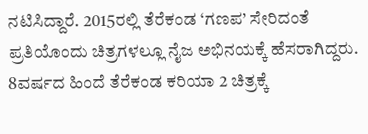ನಟಿಸಿದ್ದಾರೆ. 2015ರಲ್ಲಿ ತೆರೆಕಂಡ ‘ಗಣಪ’ ಸೇರಿದಂತೆ ಪ್ರತಿಯೊಂದು ಚಿತ್ರಗಳಲ್ಲೂ ನೈಜ ಅಭಿನಯಕ್ಕೆ ಹೆಸರಾಗಿದ್ದರು. 8ವರ್ಷದ ಹಿಂದೆ ತೆರೆಕಂಡ ಕರಿಯಾ 2 ಚಿತ್ರಕ್ಕೆ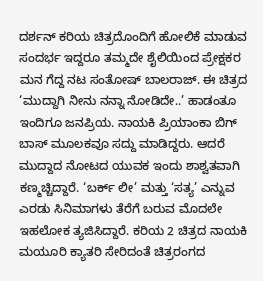ದರ್ಶನ್ ಕರಿಯ ಚಿತ್ರದೊಂದಿಗೆ ಹೋಲಿಕೆ ಮಾಡುವ ಸಂದರ್ಭ ಇದ್ದರೂ ತಮ್ಮದೇ ಶೈಲಿಯಿಂದ ಪ್ರೇಕ್ಷಕರ ಮನ ಗೆದ್ದ ನಟ ಸಂತೋಷ್ ಬಾಲರಾಜ್. ಈ ಚಿತ್ರದ ‘ಮುದ್ದಾಗಿ ನೀನು ನನ್ನಾ ನೋಡಿದೇ..’ ಹಾಡಂತೂ ಇಂದಿಗೂ ಜನಪ್ರಿಯ. ನಾಯಕಿ ಪ್ರಿಯಾಂಕಾ ಬಿಗ್ ಬಾಸ್ ಮೂಲಕವೂ ಸದ್ದು ಮಾಡಿದ್ದರು. ಆದರೆ ಮುದ್ದಾದ ನೋಟದ ಯುವಕ ಇಂದು ಶಾಶ್ವತವಾಗಿ ಕಣ್ಮಚ್ಚಿದ್ದಾರೆ. ‘ಬರ್ಕ್ ಲೀ’ ಮತ್ತು ‘ಸತ್ಯ’ ಎನ್ನುವ ಎರಡು ಸಿನಿಮಾಗಳು ತೆರೆಗೆ ಬರುವ ಮೊದಲೇ ಇಹಲೋಕ ತ್ಯಜಿಸಿದ್ದಾರೆ. ಕರಿಯ 2 ಚಿತ್ರದ ನಾಯಕಿ ಮಯೂರಿ ಕ್ಯಾತರಿ ಸೇರಿದಂತೆ ಚಿತ್ರರಂಗದ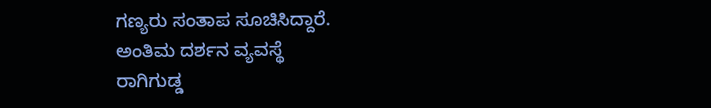ಗಣ್ಯರು ಸಂತಾಪ ಸೂಚಿಸಿದ್ದಾರೆ.
ಅಂತಿಮ ದರ್ಶನ ವ್ಯವಸ್ಥೆ
ರಾಗಿಗುಡ್ಡ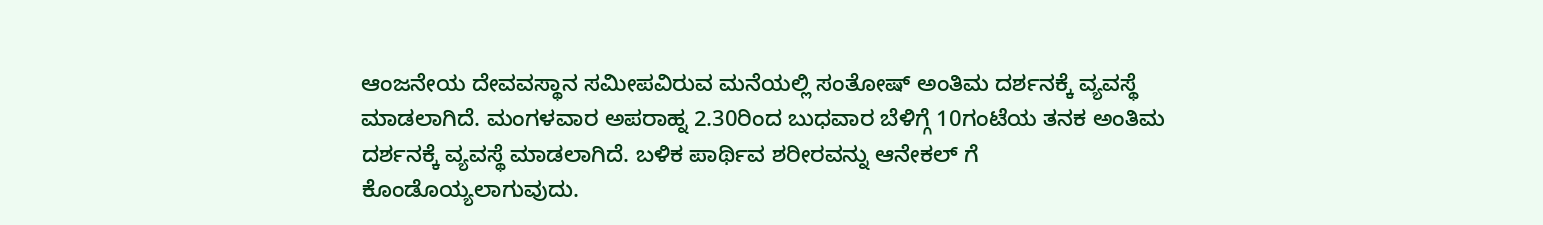ಆಂಜನೇಯ ದೇವವಸ್ಥಾನ ಸಮೀಪವಿರುವ ಮನೆಯಲ್ಲಿ ಸಂತೋಷ್ ಅಂತಿಮ ದರ್ಶನಕ್ಕೆ ವ್ಯವಸ್ಥೆ ಮಾಡಲಾಗಿದೆ. ಮಂಗಳವಾರ ಅಪರಾಹ್ನ 2.30ರಿಂದ ಬುಧವಾರ ಬೆಳಿಗ್ಗೆ 10ಗಂಟೆಯ ತನಕ ಅಂತಿಮ ದರ್ಶನಕ್ಕೆ ವ್ಯವಸ್ಥೆ ಮಾಡಲಾಗಿದೆ. ಬಳಿಕ ಪಾರ್ಥಿವ ಶರೀರವನ್ನು ಆನೇಕಲ್ ಗೆ ಕೊಂಡೊಯ್ಯಲಾಗುವುದು.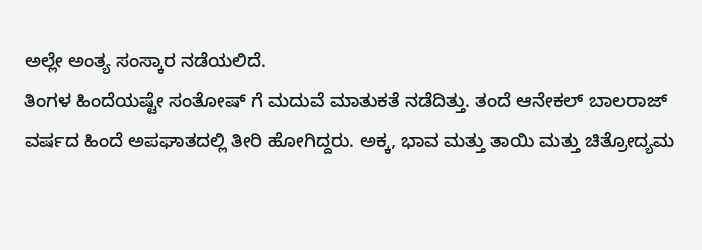ಅಲ್ಲೇ ಅಂತ್ಯ ಸಂಸ್ಕಾರ ನಡೆಯಲಿದೆ.
ತಿಂಗಳ ಹಿಂದೆಯಷ್ಟೇ ಸಂತೋಷ್ ಗೆ ಮದುವೆ ಮಾತುಕತೆ ನಡೆದಿತ್ತು. ತಂದೆ ಆನೇಕಲ್ ಬಾಲರಾಜ್ ವರ್ಷದ ಹಿಂದೆ ಅಪಘಾತದಲ್ಲಿ ತೀರಿ ಹೋಗಿದ್ದರು. ಅಕ್ಕ, ಭಾವ ಮತ್ತು ತಾಯಿ ಮತ್ತು ಚಿತ್ರೋದ್ಯಮ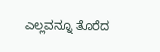ಎಲ್ಲವನ್ನೂ ತೊರೆದ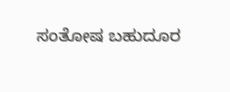ಸಂತೋಷ ಬಹುದೂರ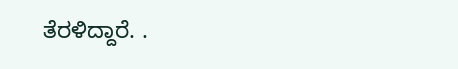ತೆರಳಿದ್ದಾರೆ. .